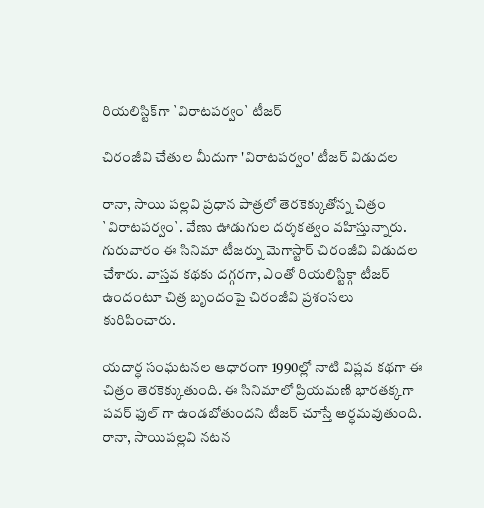రియలిస్టిక్‌గా `విరాటపర్వం` టీజర్

చిరంజీవి చేతుల మీదుగా 'విరాటపర్వం' టీజర్ విడుదల

రానా, సాయి పల్లవి ప్రధాన పాత్రలో తెరకెక్కుతోన్న చిత్రం `విరాటపర్వం`. వేణు ఊడుగుల దర్శకత్వం వహిస్తున్నారు. గురువారం ఈ సినిమా టీజర్ను మెగాస్టార్ చిరంజీవి విడుదల చేశారు. వాస్తవ కథకు దగ్గరగా, ఎంతో రియలిస్టిక్గా టీజర్ ఉందంటూ చిత్ర బృందంపై చిరంజీవి ప్రశంసలు కురిపించారు.

యదార్ధ సంఘటనల ఆధారంగా 1990ల్లో నాటి విప్లవ కథగా ఈ చిత్రం తెరకెక్కుతుంది. ఈ సినిమాలో ప్రియమణి భారతక్కగా పవర్ ఫుల్ గా ఉండబోతుందని టీజర్ చూస్తే అర్ధమవుతుంది. రానా, సాయిపల్లవి నటన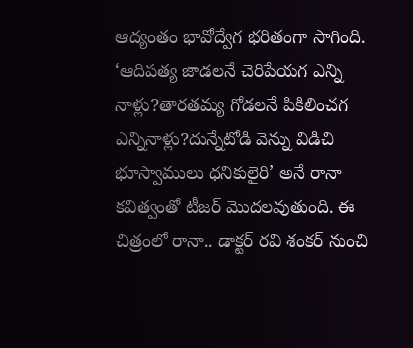ఆద్యంతం భావోద్వేగ భరితంగా సాగింది. ‘ఆదిపత్య జాడలనే చెరిపేయగ ఎన్ని నాళ్లు?తారతమ్య గోడలనే పికిలించగ ఎన్నినాళ్లు?దున్నేటోడి వెన్ను విడిచి భూస్వాములు ధనికులైరి’ అనే రానా కవిత్వంతో టీజర్ మొదలవుతుంది. ఈ చిత్రంలో రానా.. డాక్టర్ రవి శంకర్ నుంచి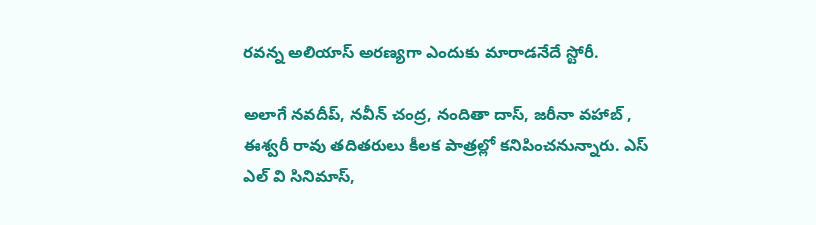రవన్న అలియాస్ అరణ్యగా ఎందుకు మారాడనేదే స్టోరీ.

అలాగే నవదీప్, నవీన్ చంద్ర, నందితా దాస్, జరీనా వహాబ్ , ఈశ్వరీ రావు తదితరులు కీలక పాత్రల్లో కనిపించనున్నారు. ఎస్ ఎల్ వి సినిమాస్,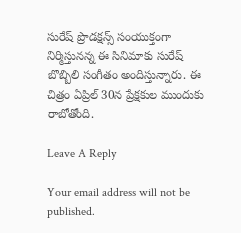సురేష్ ప్రొడక్షన్స్ సంయుక్తంగా నిర్మిస్తునన్న ఈ సినిమాకు సురేష్ బొబ్బిలి సంగీతం అందిస్తున్నారు. ఈ చిత్రం ఏప్రిల్ 30న ప్రేక్షకుల ముందుకు రాబోతోంది.

Leave A Reply

Your email address will not be published.